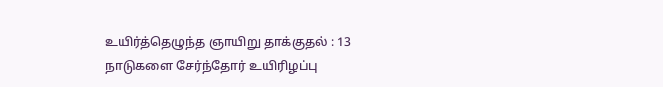உயிர்த்தெழுந்த ஞாயிறு தாக்குதல் : 13 நாடுகளை சேர்ந்தோர் உயிரிழப்பு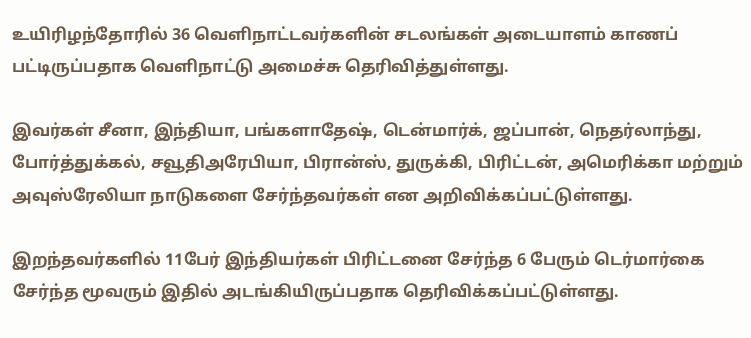உயிரிழந்தோரில் 36 வெளிநாட்டவர்களின் சடலங்கள் அடையாளம் காணப் பட்டிருப்பதாக வெளிநாட்டு அமைச்சு தெரிவித்துள்ளது.

இவர்கள் சீனா, இந்தியா, பங்களாதேஷ், டென்மார்க், ஜப்பான், நெதர்லாந்து, போர்த்துக்கல், சவூதிஅரேபியா, பிரான்ஸ், துருக்கி, பிரிட்டன், அமெரிக்கா மற்றும் அவுஸ்ரேலியா நாடுகளை சேர்ந்தவர்கள் என அறிவிக்கப்பட்டுள்ளது.

இறந்தவர்களில் 11பேர் இந்தியர்கள் பிரிட்டனை சேர்ந்த 6 பேரும் டெர்மார்கை சேர்ந்த மூவரும் இதில் அடங்கியிருப்பதாக தெரிவிக்கப்பட்டுள்ளது.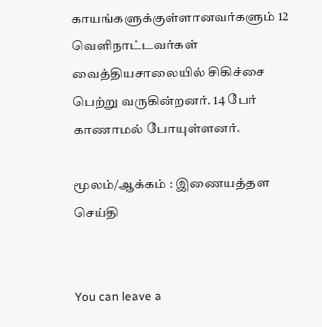காயங்களுக்குள்ளானவர்களும் 12 வெளிநாட்டவர்கள் வைத்தியசாலையில் சிகிச்சை பெற்று வருகின்றனர். 14 பேர் காணாமல் போயுள்ளனர்.

மூலம்/ஆக்கம் : இணையத்தள செய்தி


You can leave a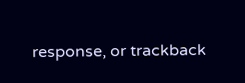response, or trackback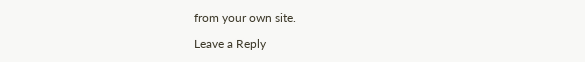from your own site.

Leave a Reply